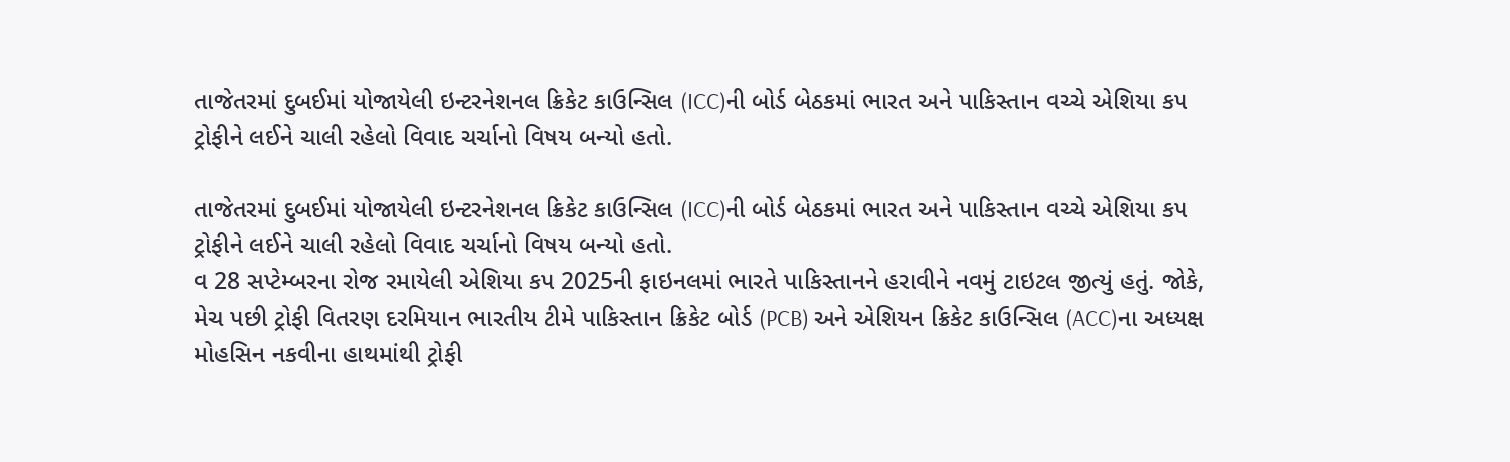તાજેતરમાં દુબઈમાં યોજાયેલી ઇન્ટરનેશનલ ક્રિકેટ કાઉન્સિલ (ICC)ની બોર્ડ બેઠકમાં ભારત અને પાકિસ્તાન વચ્ચે એશિયા કપ ટ્રોફીને લઈને ચાલી રહેલો વિવાદ ચર્ચાનો વિષય બન્યો હતો.

તાજેતરમાં દુબઈમાં યોજાયેલી ઇન્ટરનેશનલ ક્રિકેટ કાઉન્સિલ (ICC)ની બોર્ડ બેઠકમાં ભારત અને પાકિસ્તાન વચ્ચે એશિયા કપ ટ્રોફીને લઈને ચાલી રહેલો વિવાદ ચર્ચાનો વિષય બન્યો હતો.
વ 28 સપ્ટેમ્બરના રોજ રમાયેલી એશિયા કપ 2025ની ફાઇનલમાં ભારતે પાકિસ્તાનને હરાવીને નવમું ટાઇટલ જીત્યું હતું. જોકે, મેચ પછી ટ્રોફી વિતરણ દરમિયાન ભારતીય ટીમે પાકિસ્તાન ક્રિકેટ બોર્ડ (PCB) અને એશિયન ક્રિકેટ કાઉન્સિલ (ACC)ના અધ્યક્ષ મોહસિન નકવીના હાથમાંથી ટ્રોફી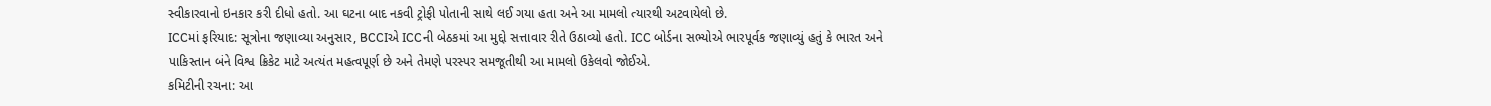સ્વીકારવાનો ઇનકાર કરી દીધો હતો. આ ઘટના બાદ નકવી ટ્રોફી પોતાની સાથે લઈ ગયા હતા અને આ મામલો ત્યારથી અટવાયેલો છે.
ICCમાં ફરિયાદ: સૂત્રોના જણાવ્યા અનુસાર, BCCIએ ICCની બેઠકમાં આ મુદ્દો સત્તાવાર રીતે ઉઠાવ્યો હતો. ICC બોર્ડના સભ્યોએ ભારપૂર્વક જણાવ્યું હતું કે ભારત અને પાકિસ્તાન બંને વિશ્વ ક્રિકેટ માટે અત્યંત મહત્વપૂર્ણ છે અને તેમણે પરસ્પર સમજૂતીથી આ મામલો ઉકેલવો જોઈએ.
કમિટીની રચના: આ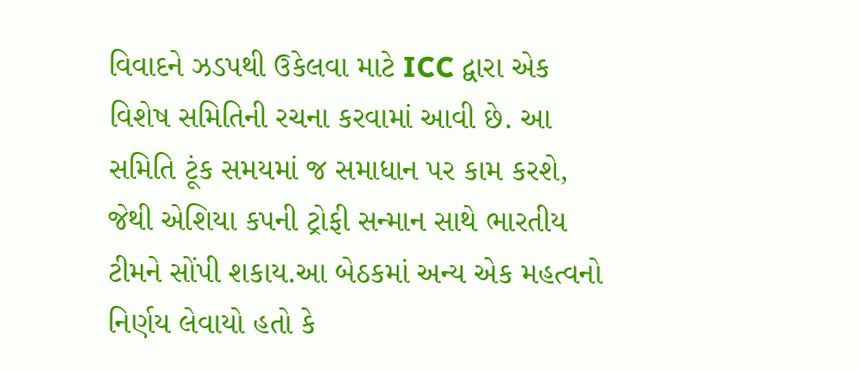વિવાદને ઝડપથી ઉકેલવા માટે ICC દ્વારા એક વિશેષ સમિતિની રચના કરવામાં આવી છે. આ સમિતિ ટૂંક સમયમાં જ સમાધાન પર કામ કરશે, જેથી એશિયા કપની ટ્રોફી સન્માન સાથે ભારતીય ટીમને સોંપી શકાય.આ બેઠકમાં અન્ય એક મહત્વનો નિર્ણય લેવાયો હતો કે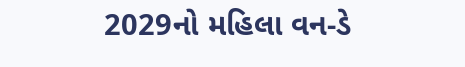2029નો મહિલા વન-ડે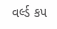વર્લ્ડ કપ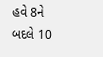હવે 8ને બદલે 10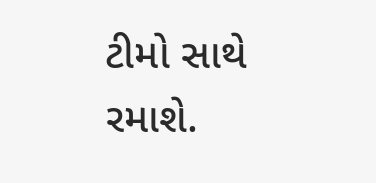ટીમો સાથે રમાશે.